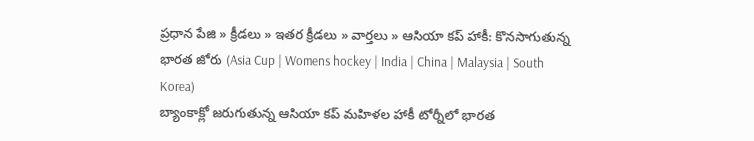ప్రధాన పేజి » క్రీడలు » ఇతర క్రీడలు » వార్తలు » ఆసియా కప్ హాకీ: కొనసాగుతున్న భారత జోరు (Asia Cup | Womens hockey | India | China | Malaysia | South Korea)
బ్యాంకాక్లో జరుగుతున్న ఆసియా కప్ మహిళల హాకీ టోర్నీలో భారత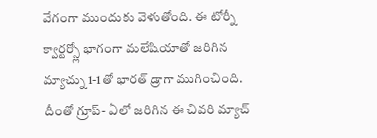వేగంగా ముందుకు వెళుతోంది. ఈ టోర్నీ క్వార్టర్స్లో భాగంగా మలేషియాతో జరిగిన మ్యాచ్ను 1-1తో భారత్ డ్రాగా ముగించింది. దీంతో గ్రూప్- ఏలో జరిగిన ఈ చివరి మ్యాచ్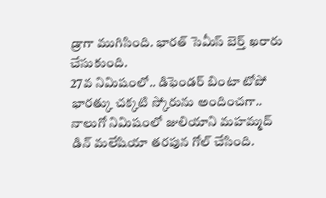డ్రాగా ముగిసింది. భారత్ సెమీస్ బెర్త్ ఖరారు చేసుకుంది.
27వ నిమిషంలో.. డిఫెండర్ బింటా టోపో భారత్కు చక్కటి స్కోరును అందించగా.. నాలుగో నిమిషంలో జులియాని మహమ్మద్ డిన్ మలేషియా తరపున గోల్ చేసింది.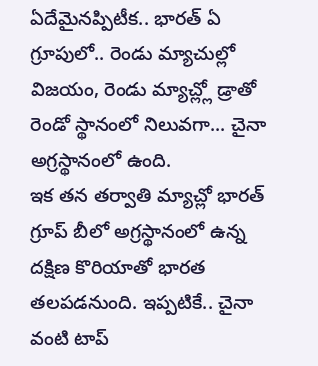ఏదేమైనప్పిటీక.. భారత్ ఏ గ్రూపులో.. రెండు మ్యాచుల్లో విజయం, రెండు మ్యాచ్ల్లో డ్రాతో రెండో స్థానంలో నిలువగా... చైనా అగ్రస్థానంలో ఉంది.
ఇక తన తర్వాతి మ్యాచ్లో భారత్ గ్రూప్ బీలో అగ్రస్థానంలో ఉన్న దక్షిణ కొరియాతో భారత తలపడనుంది. ఇప్పటికే.. చైనా వంటి టాప్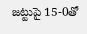జట్టుపై 15-0తో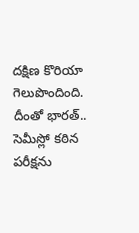దక్షిణ కొరియా గెలుపొందింది. దీంతో భారత్.. సెమీస్లో కఠిన పరీక్షను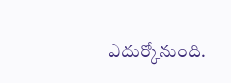ఎదుర్కోనుంది.